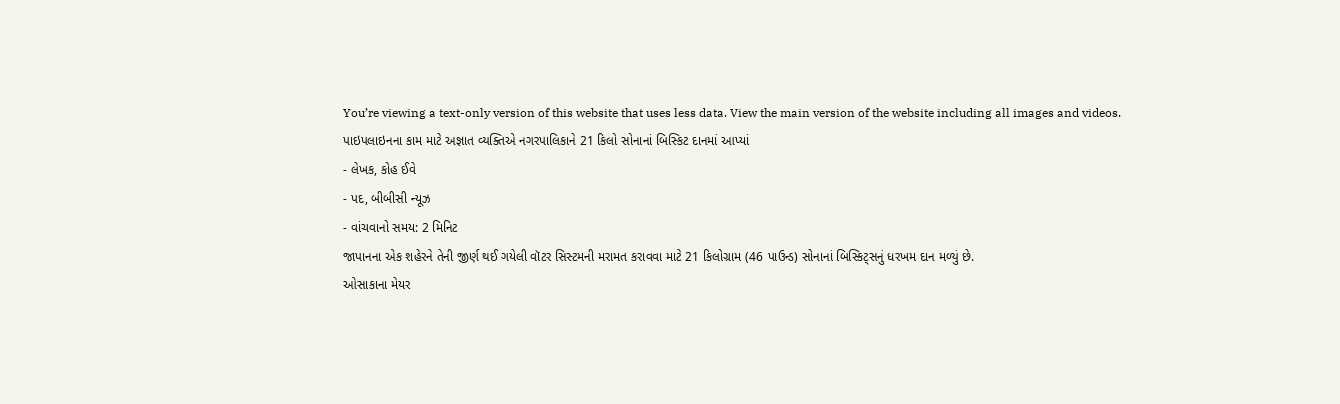You’re viewing a text-only version of this website that uses less data. View the main version of the website including all images and videos.
પાઇપલાઇનના કામ માટે અજ્ઞાત વ્યક્તિએ નગરપાલિકાને 21 કિલો સોનાનાં બિસ્કિટ દાનમાં આપ્યાં
- લેખક, કોહ ઈવે
- પદ, બીબીસી ન્યૂઝ
- વાંચવાનો સમય: 2 મિનિટ
જાપાનના એક શહેરને તેની જીર્ણ થઈ ગયેલી વૉટર સિસ્ટમની મરામત કરાવવા માટે 21 કિલોગ્રામ (46 પાઉન્ડ) સોનાનાં બિસ્કિટ્સનું ધરખમ દાન મળ્યું છે.
ઓસાકાના મેયર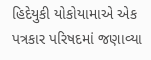હિદેયુકી યોકોયામાએ એક પત્રકાર પરિષદમાં જણાવ્યા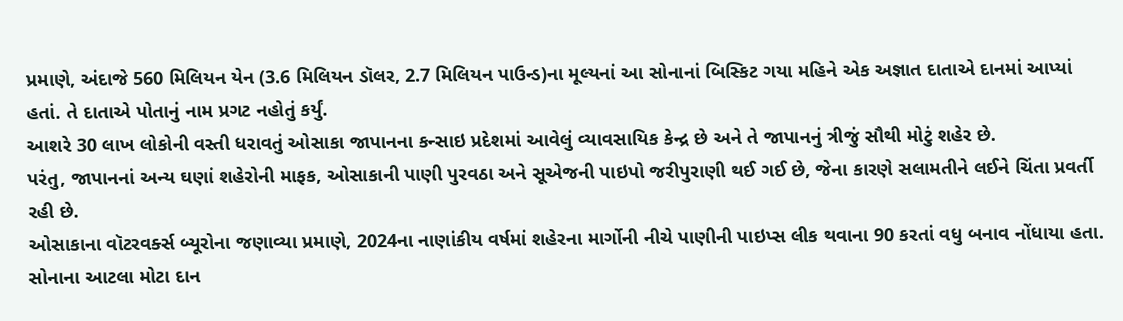પ્રમાણે, અંદાજે 560 મિલિયન યેન (3.6 મિલિયન ડૉલર, 2.7 મિલિયન પાઉન્ડ)ના મૂલ્યનાં આ સોનાનાં બિસ્કિટ ગયા મહિને એક અજ્ઞાત દાતાએ દાનમાં આપ્યાં હતાં. તે દાતાએ પોતાનું નામ પ્રગટ નહોતું કર્યું.
આશરે 30 લાખ લોકોની વસ્તી ધરાવતું ઓસાકા જાપાનના કન્સાઇ પ્રદેશમાં આવેલું વ્યાવસાયિક કેન્દ્ર છે અને તે જાપાનનું ત્રીજું સૌથી મોટું શહેર છે.
પરંતુ, જાપાનનાં અન્ય ઘણાં શહેરોની માફક, ઓસાકાની પાણી પુરવઠા અને સૂએજની પાઇપો જરીપુરાણી થઈ ગઈ છે, જેના કારણે સલામતીને લઈને ચિંતા પ્રવર્તી રહી છે.
ઓસાકાના વૉટરવર્ક્સ બ્યૂરોના જણાવ્યા પ્રમાણે, 2024ના નાણાંકીય વર્ષમાં શહેરના માર્ગોની નીચે પાણીની પાઇપ્સ લીક થવાના 90 કરતાં વધુ બનાવ નોંધાયા હતા.
સોનાના આટલા મોટા દાન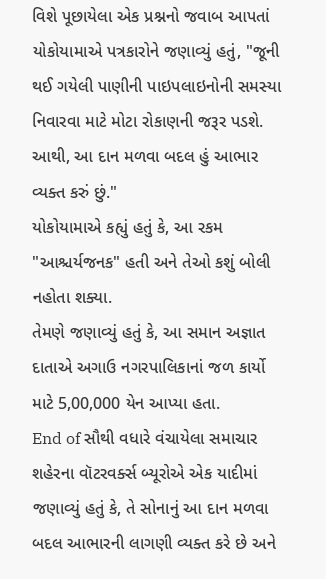વિશે પૂછાયેલા એક પ્રશ્નનો જવાબ આપતાં યોકોયામાએ પત્રકારોને જણાવ્યું હતું, "જૂની થઈ ગયેલી પાણીની પાઇપલાઇનોની સમસ્યા નિવારવા માટે મોટા રોકાણની જરૂર પડશે. આથી, આ દાન મળવા બદલ હું આભાર વ્યક્ત કરું છું."
યોકોયામાએ કહ્યું હતું કે, આ રકમ "આશ્ચર્યજનક" હતી અને તેઓ કશું બોલી નહોતા શક્યા.
તેમણે જણાવ્યું હતું કે, આ સમાન અજ્ઞાત દાતાએ અગાઉ નગરપાલિકાનાં જળ કાર્યો માટે 5,00,000 યેન આપ્યા હતા.
End of સૌથી વધારે વંચાયેલા સમાચાર
શહેરના વૉટરવર્ક્સ બ્યૂરોએ એક યાદીમાં જણાવ્યું હતું કે, તે સોનાનું આ દાન મળવા બદલ આભારની લાગણી વ્યક્ત કરે છે અને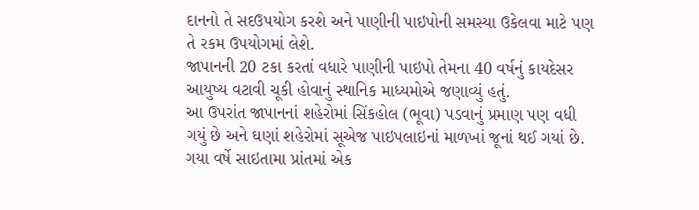દાનનો તે સદઉપયોગ કરશે અને પાણીની પાઇપોની સમસ્યા ઉકેલવા માટે પણ તે રકમ ઉપયોગમાં લેશે.
જાપાનની 20 ટકા કરતાં વધારે પાણીની પાઇપો તેમના 40 વર્ષનું કાયદેસર આયુષ્ય વટાવી ચૂકી હોવાનું સ્થાનિક માધ્યમોએ જણાવ્યું હતું.
આ ઉપરાંત જાપાનનાં શહેરોમાં સિંકહોલ (ભૂવા) પડવાનું પ્રમાણ પણ વધી ગયું છે અને ઘણાં શહેરોમાં સૂએજ પાઇપલાઇનાં માળખાં જૂનાં થઈ ગયાં છે.
ગયા વર્ષે સાઇતામા પ્રાંતમાં એક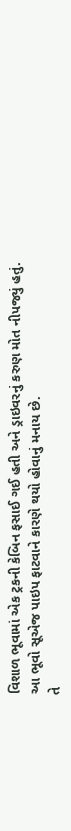વિશાળ ભૂવામાં એક ટ્રકની કેબિન ફસાઈ ગઈ હતી અને ડ્રાઇવરનું કરુણ મોત નીપજ્યું હતું.
આ ભૂવો સૂએજ પાઇપ ફાટવાને કારણે થયો હોવાનું મનાય છે.
તે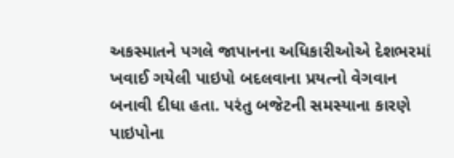અકસ્માતને પગલે જાપાનના અધિકારીઓએ દેશભરમાં ખવાઈ ગયેલી પાઇપો બદલવાના પ્રયત્નો વેગવાન બનાવી દીધા હતા. પરંતુ બજેટની સમસ્યાના કારણે પાઇપોના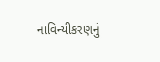નાવિન્યીકરણનું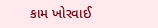કામ ખોરવાઈ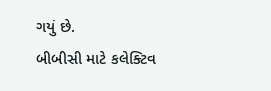ગયું છે.
બીબીસી માટે કલેક્ટિવ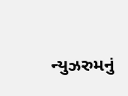ન્યુઝરુમનું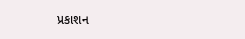પ્રકાશન